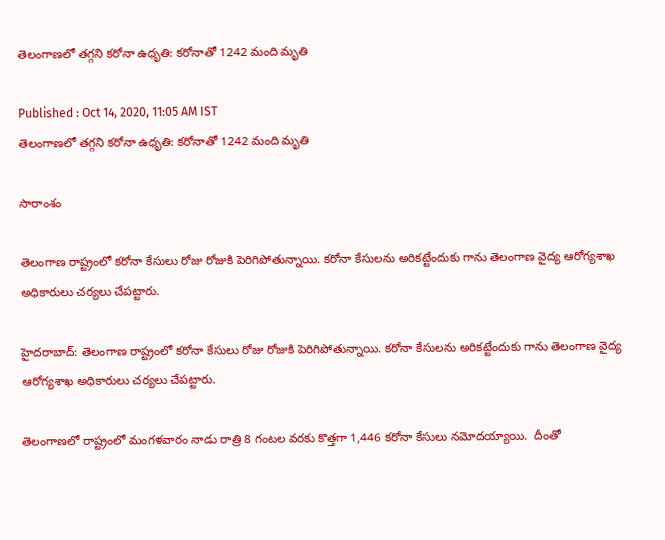తెలంగాణలో తగ్గని కరోనా ఉధృతి: కరోనాతో 1242 మంది మృతి

Published : Oct 14, 2020, 11:05 AM IST
తెలంగాణలో తగ్గని కరోనా ఉధృతి: కరోనాతో 1242 మంది మృతి

సారాంశం

తెలంగాణ రాష్ట్రంలో కరోనా కేసులు రోజు రోజుకి పెరిగిపోతున్నాయి. కరోనా కేసులను అరికట్టేందుకు గాను తెలంగాణ వైద్య ఆరోగ్యశాఖ అధికారులు చర్యలు చేపట్టారు.

హైదరాబాద్: తెలంగాణ రాష్ట్రంలో కరోనా కేసులు రోజు రోజుకి పెరిగిపోతున్నాయి. కరోనా కేసులను అరికట్టేందుకు గాను తెలంగాణ వైద్య ఆరోగ్యశాఖ అధికారులు చర్యలు చేపట్టారు.

తెలంగాణలో రాష్ట్రంలో మంగళవారం నాడు రాత్రి 8 గంటల వరకు కొత్తగా 1,446 కరోనా కేసులు నమోదయ్యాయి.  దీంతో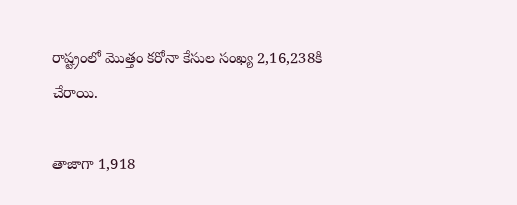రాష్ట్రంలో మొత్తం కరోనా కేసుల సంఖ్య 2,16,238కి చేరాయి.

తాజాగా 1,918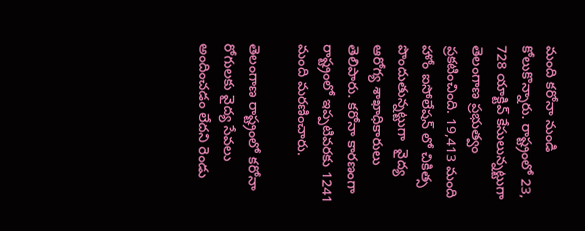మంది కరోనా నుండి కోలుకొన్నారు. రాష్ట్రంలో 23, 728 యాక్టివ్ కేసులున్నట్టుగా తెలంగాణ ప్రభుత్వం ప్రకటించింది. 19,413 మంది హోం ఐసోలేషన్ లో చికిత్స పొందుతున్నట్టుగా  వైద్య ఆరోగ్య శాఖాధికారులు తెలిపారు. కరోనా కారణంగా రాష్ట్రంలో ఇప్పటివరకు 1241 మంది మరణించారు.

తెలంగాణ రాష్ట్రంలో కరోనా రోగులకు వైద్య సేవలు అందించడం లేదని రెండు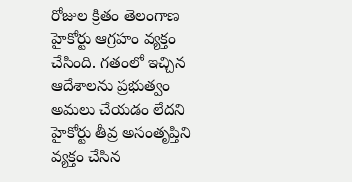రోజుల క్రితం తెలంగాణ హైకోర్టు ఆగ్రహం వ్యక్తం చేసింది. గతంలో ఇచ్చిన ఆదేశాలను ప్రభుత్వం అమలు చేయడం లేదని హైకోర్టు తీవ్ర అసంతృప్తిని వ్యక్తం చేసిన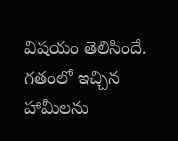విషయం తెలిసిందే. గతంలో ఇచ్చిన హామీలను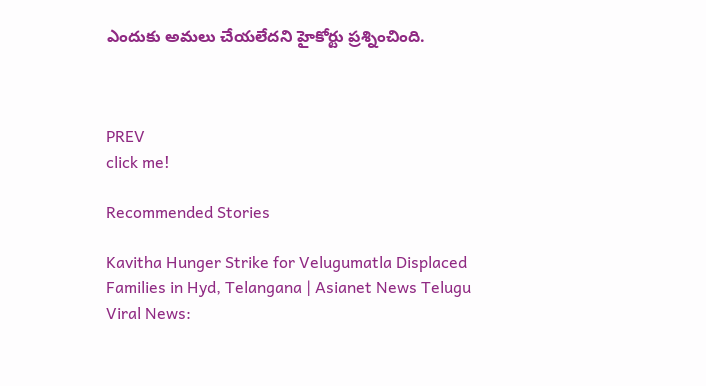ఎందుకు అమలు చేయలేదని హైకోర్టు ప్రశ్నించింది.



PREV
click me!

Recommended Stories

Kavitha Hunger Strike for Velugumatla Displaced Families in Hyd, Telangana | Asianet News Telugu
Viral News: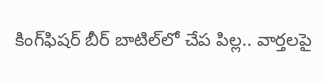కింగ్‌ఫిష‌ర్ బీర్ బాటిల్‌లో చేప పిల్ల‌.. వార్త‌ల‌పై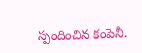స్పందించిన కంపెనీ.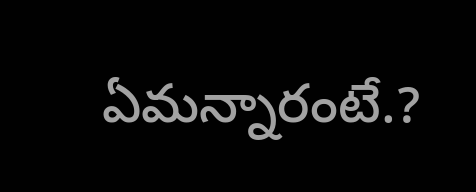ఏమన్నారంటే.?